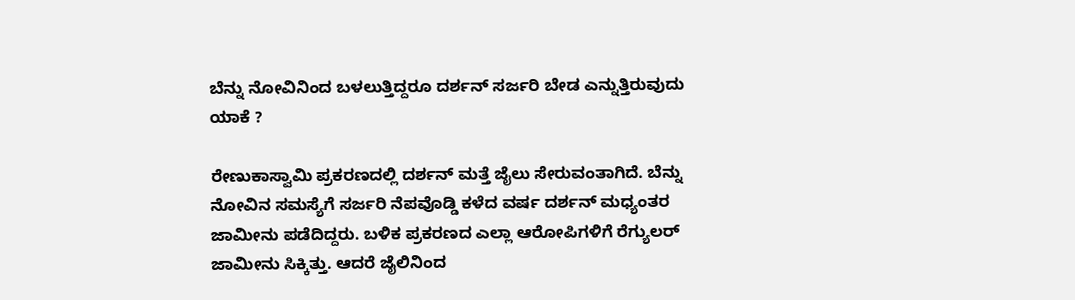ಬೆನ್ನು ನೋವಿನಿಂದ ಬಳಲುತ್ತಿದ್ದರೂ ದರ್ಶನ್ ಸರ್ಜರಿ ಬೇಡ ಎನ್ನುತ್ತಿರುವುದು ಯಾಕೆ ?

ರೇಣುಕಾಸ್ವಾಮಿ ಪ್ರಕರಣದಲ್ಲಿ ದರ್ಶನ್ ಮತ್ತೆ ಜೈಲು ಸೇರುವಂತಾಗಿದೆ. ಬೆನ್ನು ನೋವಿನ ಸಮಸ್ಯೆಗೆ ಸರ್ಜರಿ ನೆಪವೊಡ್ಡಿ ಕಳೆದ ವರ್ಷ ದರ್ಶನ್ ಮಧ್ಯಂತರ ಜಾಮೀನು ಪಡೆದಿದ್ದರು. ಬಳಿಕ ಪ್ರಕರಣದ ಎಲ್ಲಾ ಆರೋಪಿಗಳಿಗೆ ರೆಗ್ಯುಲರ್ ಜಾಮೀನು ಸಿಕ್ಕಿತ್ತು. ಆದರೆ ಜೈಲಿನಿಂದ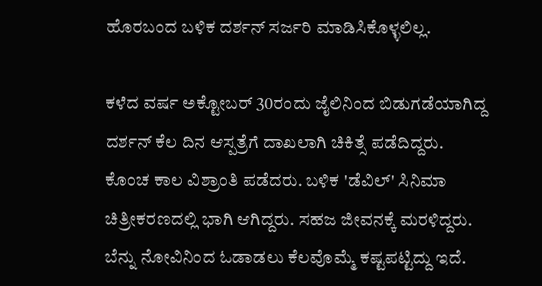ಹೊರಬಂದ ಬಳಿಕ ದರ್ಶನ್ ಸರ್ಜರಿ ಮಾಡಿಸಿಕೊಳ್ಳಲಿಲ್ಲ.

ಕಳೆದ ವರ್ಷ ಅಕ್ಟೋಬರ್‌ 30ರಂದು ಜೈಲಿನಿಂದ ಬಿಡುಗಡೆಯಾಗಿದ್ದ ದರ್ಶನ್ ಕೆಲ ದಿನ ಆಸ್ಪತ್ರೆಗೆ ದಾಖಲಾಗಿ ಚಿಕಿತ್ಸೆ ಪಡೆದಿದ್ದರು. ಕೊಂಚ ಕಾಲ ವಿಶ್ರಾಂತಿ ಪಡೆದರು. ಬಳಿಕ 'ಡೆವಿಲ್' ಸಿನಿಮಾ ಚಿತ್ರೀಕರಣದಲ್ಲಿ ಭಾಗಿ ಆಗಿದ್ದರು. ಸಹಜ ಜೀವನಕ್ಕೆ ಮರಳಿದ್ದರು. ಬೆನ್ನು ನೋವಿನಿಂದ ಓಡಾಡಲು ಕೆಲವೊಮ್ಮೆ ಕಷ್ಟಪಟ್ಟಿದ್ದು ಇದೆ.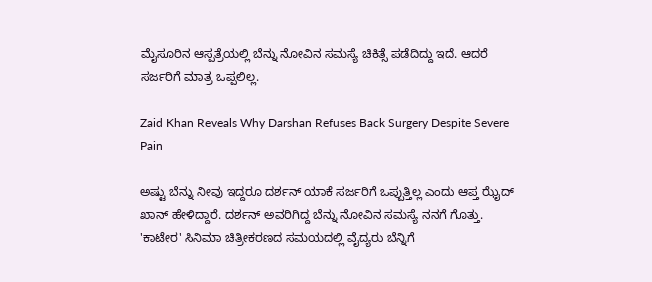ಮೈಸೂರಿನ ಆಸ್ಪತ್ರೆಯಲ್ಲಿ ಬೆನ್ನು ನೋವಿನ ಸಮಸ್ಯೆ ಚಿಕಿತ್ಸೆ ಪಡೆದಿದ್ದು ಇದೆ. ಆದರೆ ಸರ್ಜರಿಗೆ ಮಾತ್ರ ಒಪ್ಪಲಿಲ್ಲ.

Zaid Khan Reveals Why Darshan Refuses Back Surgery Despite Severe Pain

ಅಷ್ಟು ಬೆನ್ನು ನೀವು ಇದ್ದರೂ ದರ್ಶನ್ ಯಾಕೆ ಸರ್ಜರಿಗೆ ಒಪ್ಪುತ್ತಿಲ್ಲ ಎಂದು ಆಪ್ತ ಝೈದ್ ಖಾನ್ ಹೇಳಿದ್ದಾರೆ. ದರ್ಶನ್ ಅವರಿಗಿದ್ದ ಬೆನ್ನು ನೋವಿನ ಸಮಸ್ಯೆ ನನಗೆ ಗೊತ್ತು. 'ಕಾಟೇರ' ಸಿನಿಮಾ ಚಿತ್ರೀಕರಣದ ಸಮಯದಲ್ಲಿ ವೈದ್ಯರು ಬೆನ್ನಿಗೆ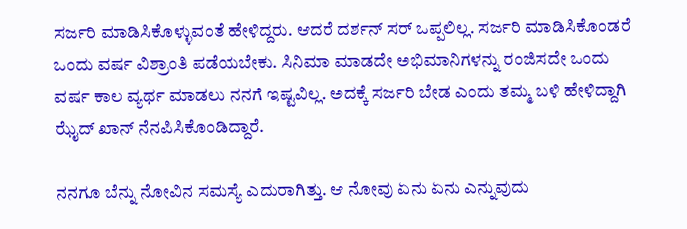ಸರ್ಜರಿ ಮಾಡಿಸಿಕೊಳ್ಳುವಂತೆ ಹೇಳಿದ್ದರು. ಆದರೆ ದರ್ಶನ್ ಸರ್ ಒಪ್ಪಲಿಲ್ಲ. ಸರ್ಜರಿ ಮಾಡಿಸಿಕೊಂಡರೆ ಒಂದು ವರ್ಷ ವಿಶ್ರಾಂತಿ ಪಡೆಯಬೇಕು. ಸಿನಿಮಾ ಮಾಡದೇ ಅಭಿಮಾನಿಗಳನ್ನು ರಂಜಿಸದೇ ಒಂದು ವರ್ಷ ಕಾಲ ವ್ಯರ್ಥ ಮಾಡಲು ನನಗೆ ಇಷ್ಟವಿಲ್ಲ. ಅದಕ್ಕೆ ಸರ್ಜರಿ ಬೇಡ ಎಂದು ತಮ್ಮ ಬಳಿ ಹೇಳಿದ್ದಾಗಿ ಝೈದ್ ಖಾನ್ ನೆನಪಿಸಿಕೊಂಡಿದ್ದಾರೆ.

ನನಗೂ ಬೆನ್ನು ನೋವಿನ ಸಮಸ್ಯೆ ಎದುರಾಗಿತ್ತು. ಆ ನೋವು ಏನು ಏನು ಎನ್ನುವುದು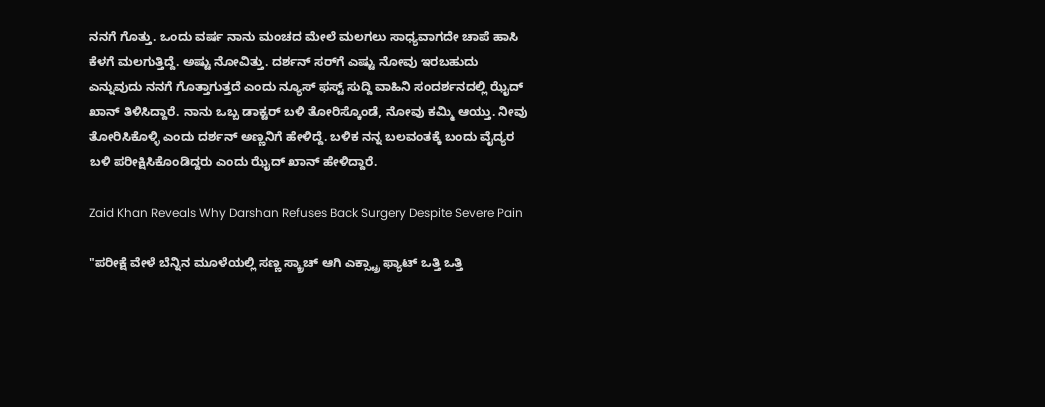ನನಗೆ ಗೊತ್ತು. ಒಂದು ವರ್ಷ ನಾನು ಮಂಚದ ಮೇಲೆ ಮಲಗಲು ಸಾಧ್ಯವಾಗದೇ ಚಾಪೆ ಹಾಸಿ ಕೆಳಗೆ ಮಲಗುತ್ತಿದ್ದೆ. ಅಷ್ಟು ನೋವಿತ್ತು. ದರ್ಶನ್ ಸರ್‌ಗೆ ಎಷ್ಟು ನೋವು ಇರಬಹುದು ಎನ್ನುವುದು ನನಗೆ ಗೊತ್ತಾಗುತ್ತದೆ ಎಂದು ನ್ಯೂಸ್ ಫಸ್ಟ್ ಸುದ್ದಿ ವಾಹಿನಿ ಸಂದರ್ಶನದಲ್ಲಿ ಝೈದ್ ಖಾನ್ ತಿಳಿಸಿದ್ದಾರೆ. ನಾನು ಒಬ್ಬ ಡಾಕ್ಟರ್ ಬಳಿ ತೋರಿಸ್ಕೊಂಡೆ, ನೋವು ಕಮ್ಮಿ ಆಯ್ತು. ನೀವು ತೋರಿಸಿಕೊಳ್ಳಿ ಎಂದು ದರ್ಶನ್ ಅಣ್ಣನಿಗೆ ಹೇಳಿದ್ದೆ. ಬಳಿಕ ನನ್ನ ಬಲವಂತಕ್ಕೆ ಬಂದು ವೈದ್ಯರ ಬಳಿ ಪರೀಕ್ಷಿಸಿಕೊಂಡಿದ್ದರು ಎಂದು ಝೈದ್ ಖಾನ್ ಹೇಳಿದ್ದಾರೆ.

Zaid Khan Reveals Why Darshan Refuses Back Surgery Despite Severe Pain

"ಪರೀಕ್ಷೆ ವೇಳೆ ಬೆನ್ನಿನ ಮೂಳೆಯಲ್ಲಿ ಸಣ್ಣ ಸ್ಕ್ರಾಚ್ ಆಗಿ ಎಕ್ಸ್ಟ್ರಾ ಫ್ಯಾಟ್ ಒತ್ತಿ ಒತ್ತಿ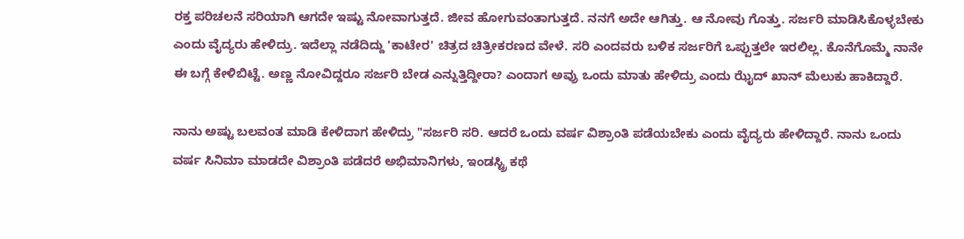ರಕ್ತ ಪರಿಚಲನೆ ಸರಿಯಾಗಿ ಆಗದೇ ಇಷ್ಟು ನೋವಾಗುತ್ತದೆ. ಜೀವ ಹೋಗುವಂತಾಗುತ್ತದೆ. ನನಗೆ ಅದೇ ಆಗಿತ್ತು. ಆ ನೋವು ಗೊತ್ತು. ಸರ್ಜರಿ ಮಾಡಿಸಿಕೊಳ್ಳಬೇಕು ಎಂದು ವೈದ್ಯರು ಹೇಳಿದ್ರು. ಇದೆಲ್ಲಾ ನಡೆದಿದ್ದು 'ಕಾಟೇರ' ಚಿತ್ರದ ಚಿತ್ರೀಕರಣದ ವೇಳೆ. ಸರಿ ಎಂದವರು ಬಳಿಕ ಸರ್ಜರಿಗೆ ಒಪ್ಪುತ್ತಲೇ ಇರಲಿಲ್ಲ. ಕೊನೆಗೊಮ್ಮೆ ನಾನೇ ಈ ಬಗ್ಗೆ ಕೇಳಿಬಿಟ್ಟೆ. ಅಣ್ಣ ನೋವಿದ್ದರೂ ಸರ್ಜರಿ ಬೇಡ ಎನ್ನುತ್ತಿದ್ದೀರಾ? ಎಂದಾಗ ಅವ್ರು ಒಂದು ಮಾತು ಹೇಳಿದ್ರು ಎಂದು ಝೈದ್ ಖಾನ್ ಮೆಲುಕು ಹಾಕಿದ್ದಾರೆ.

ನಾನು ಅಷ್ಟು ಬಲವಂತ ಮಾಡಿ ಕೇಳಿದಾಗ ಹೇಳಿದ್ರು "ಸರ್ಜರಿ ಸರಿ. ಆದರೆ ಒಂದು ವರ್ಷ ವಿಶ್ರಾಂತಿ ಪಡೆಯಬೇಕು ಎಂದು ವೈದ್ಯರು ಹೇಳಿದ್ದಾರೆ. ನಾನು ಒಂದು ವರ್ಷ ಸಿನಿಮಾ ಮಾಡದೇ ವಿಶ್ರಾಂತಿ ಪಡೆದರೆ ಅಭಿಮಾನಿಗಳು, ಇಂಡಸ್ಟ್ರಿ ಕಥೆ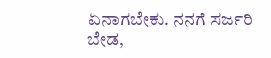ಏನಾಗಬೇಕು. ನನಗೆ ಸರ್ಜರಿ ಬೇಡ,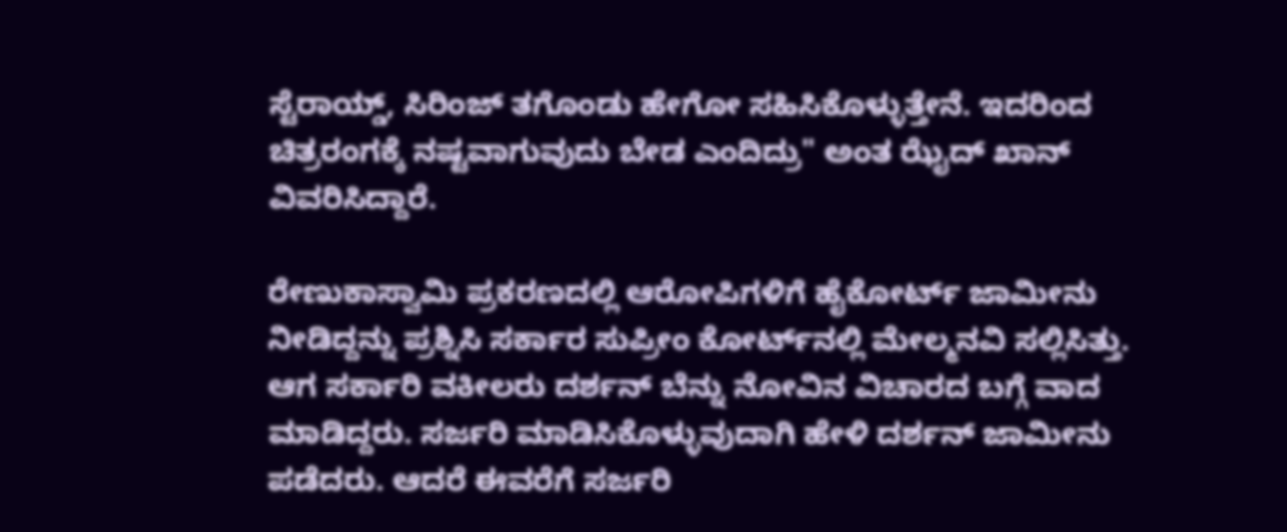ಸ್ಟೆರಾಯ್ಡ್, ಸಿರಿಂಜ್ ತಗೊಂಡು ಹೇಗೋ ಸಹಿಸಿಕೊಳ್ಳುತ್ತೇನೆ. ಇದರಿಂದ ಚಿತ್ರರಂಗಕ್ಕೆ ನಷ್ಟವಾಗುವುದು ಬೇಡ ಎಂದಿದ್ರು" ಅಂತ ಝೈದ್ ಖಾನ್ ವಿವರಿಸಿದ್ದಾರೆ.

ರೇಣುಕಾಸ್ವಾಮಿ ಪ್ರಕರಣದಲ್ಲಿ ಆರೋಪಿಗಳಿಗೆ ಹೈಕೋರ್ಟ್ ಜಾಮೀನು ನೀಡಿದ್ದನ್ನು ಪ್ರಶ್ನಿಸಿ ಸರ್ಕಾರ ಸುಪ್ರೀಂ ಕೋರ್ಟ್‌ನಲ್ಲಿ ಮೇಲ್ಮನವಿ ಸಲ್ಲಿಸಿತ್ತು. ಆಗ ಸರ್ಕಾರಿ ವಕೀಲರು ದರ್ಶನ್ ಬೆನ್ನು ನೋವಿನ ವಿಚಾರದ ಬಗ್ಗೆ ವಾದ ಮಾಡಿದ್ದರು. ಸರ್ಜರಿ ಮಾಡಿಸಿಕೊಳ್ಳುವುದಾಗಿ ಹೇಳಿ ದರ್ಶನ್ ಜಾಮೀನು ಪಡೆದರು. ಆದರೆ ಈವರೆಗೆ ಸರ್ಜರಿ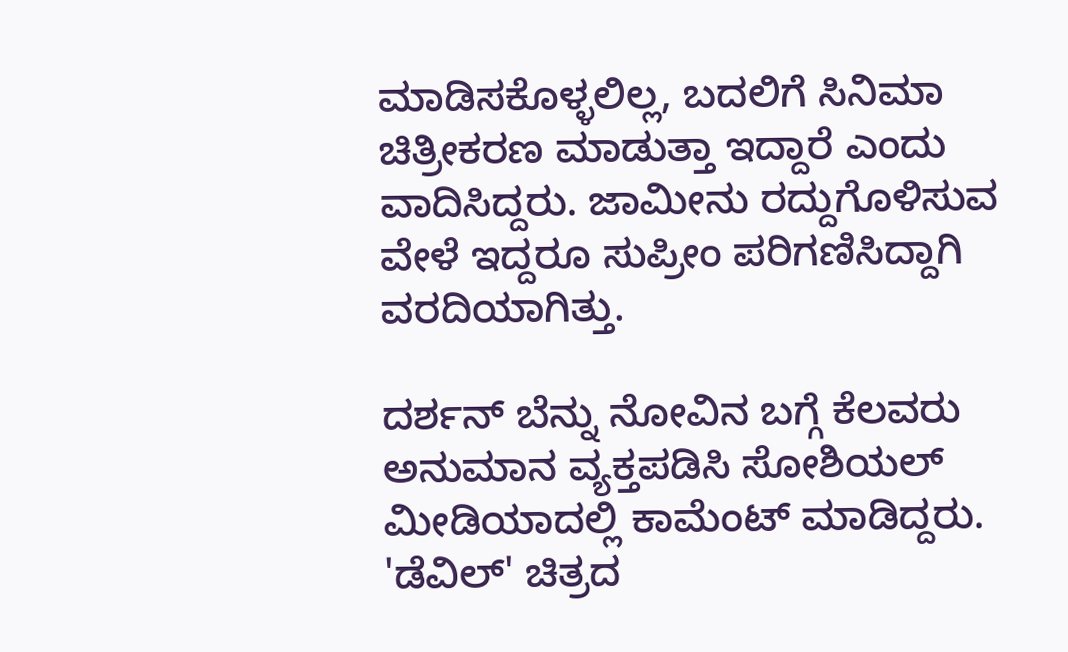ಮಾಡಿಸಕೊಳ್ಳಲಿಲ್ಲ, ಬದಲಿಗೆ ಸಿನಿಮಾ ಚಿತ್ರೀಕರಣ ಮಾಡುತ್ತಾ ಇದ್ದಾರೆ ಎಂದು ವಾದಿಸಿದ್ದರು. ಜಾಮೀನು ರದ್ದುಗೊಳಿಸುವ ವೇಳೆ ಇದ್ದರೂ ಸುಪ್ರೀಂ ಪರಿಗಣಿಸಿದ್ದಾಗಿ ವರದಿಯಾಗಿತ್ತು.

ದರ್ಶನ್ ಬೆನ್ನು ನೋವಿನ ಬಗ್ಗೆ ಕೆಲವರು ಅನುಮಾನ ವ್ಯಕ್ತಪಡಿಸಿ ಸೋಶಿಯಲ್ ಮೀಡಿಯಾದಲ್ಲಿ ಕಾಮೆಂಟ್ ಮಾಡಿದ್ದರು. 'ಡೆವಿಲ್' ಚಿತ್ರದ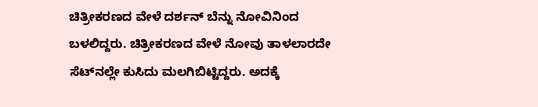ಚಿತ್ರೀಕರಣದ ವೇಳೆ ದರ್ಶನ್ ಬೆನ್ನು ನೋವಿನಿಂದ ಬಳಲಿದ್ದರು. ಚಿತ್ರೀಕರಣದ ವೇಳೆ ನೋವು ತಾಳಲಾರದೇ ಸೆಟ್‌ನಲ್ಲೇ ಕುಸಿದು ಮಲಗಿಬಿಟ್ಟಿದ್ದರು. ಅದಕ್ಕೆ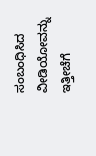ಸಂಬಂಧಿಸಿದ ವೀಡಿಯೋವನ್ನು ಇತ್ತೀಚೆಗೆ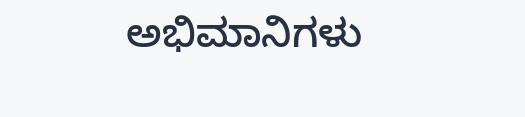ಅಭಿಮಾನಿಗಳು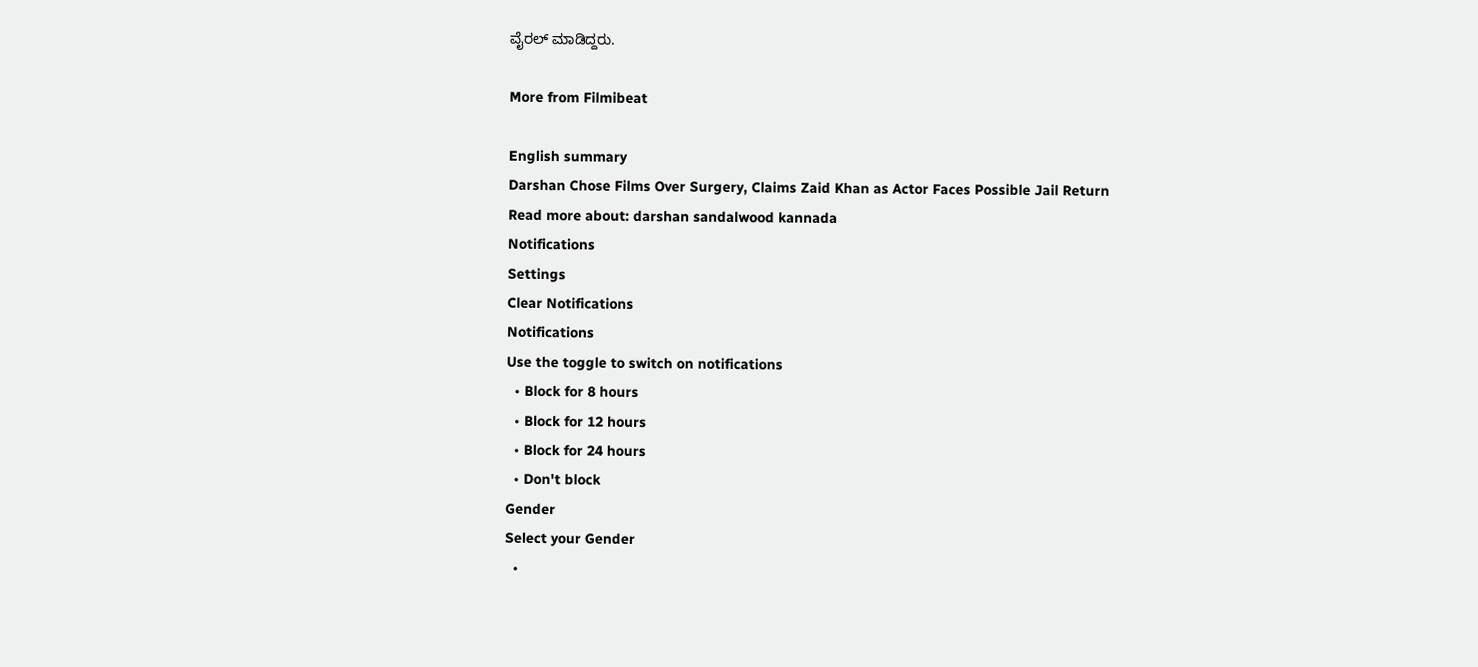ವೈರಲ್ ಮಾಡಿದ್ದರು.

More from Filmibeat

English summary
Darshan Chose Films Over Surgery, Claims Zaid Khan as Actor Faces Possible Jail Return
Read more about: darshan sandalwood kannada
Notifications
Settings
Clear Notifications
Notifications
Use the toggle to switch on notifications
  • Block for 8 hours
  • Block for 12 hours
  • Block for 24 hours
  • Don't block
Gender
Select your Gender
  •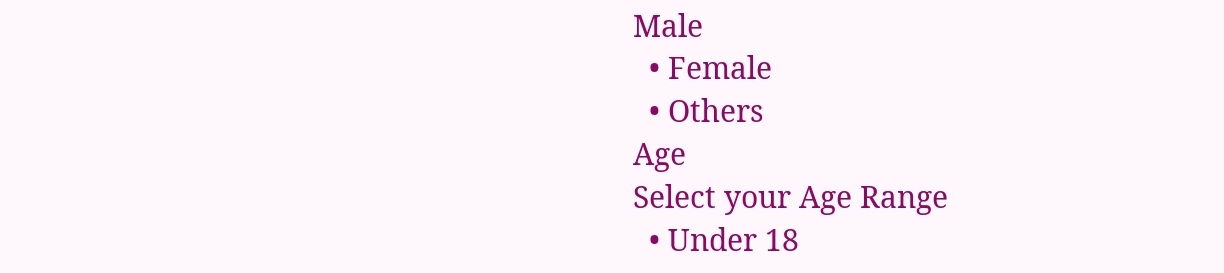Male
  • Female
  • Others
Age
Select your Age Range
  • Under 18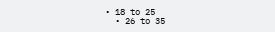• 18 to 25
  • 26 to 35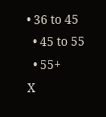• 36 to 45
  • 45 to 55
  • 55+
X